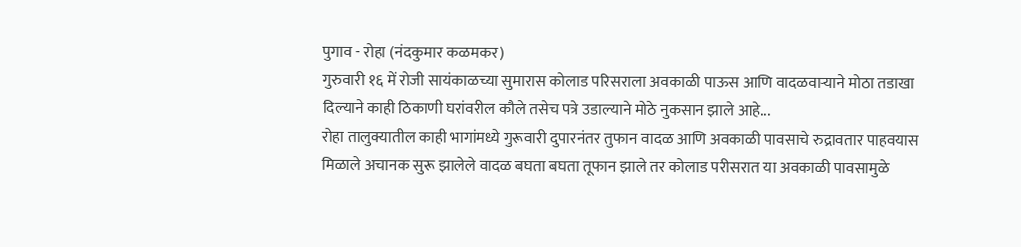पुगाव - रोहा (नंदकुमार कळमकर)
गुरुवारी १६ में रोजी सायंकाळच्या सुमारास कोलाड परिसराला अवकाळी पाऊस आणि वादळवाऱ्याने मोठा तडाखा दिल्याने काही ठिकाणी घरांवरील कौले तसेच पत्रे उडाल्याने मोठे नुकसान झाले आहे...
रोहा तालुक्यातील काही भागांमध्ये गुरूवारी दुपारनंतर तुफान वादळ आणि अवकाळी पावसाचे रुद्रावतार पाहवयास मिळाले अचानक सुरू झालेले वादळ बघता बघता तूफान झाले तर कोलाड परीसरात या अवकाळी पावसामुळे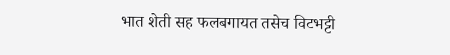भात शेती सह फलबगायत तसेच विटभट्टी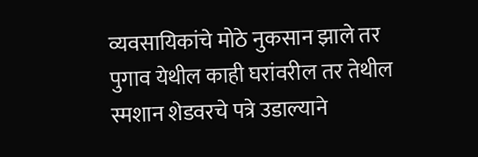व्यवसायिकांचे मोठे नुकसान झाले तर पुगाव येथील काही घरांवरील तर तेथील स्मशान शेडवरचे पत्रे उडाल्याने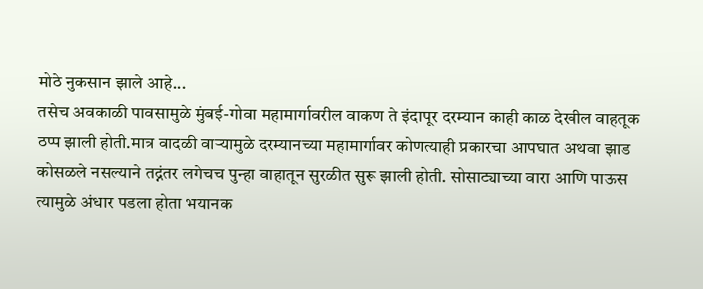मोठे नुकसान झाले आहे...
तसेच अवकाळी पावसामुळे मुंबई-गोवा महामार्गावरील वाकण ते इंदापूर दरम्यान काही काळ देखील वाहतूक ठप्प झाली होती.मात्र वादळी वाऱ्यामुळे दरम्यानच्या महामार्गावर कोणत्याही प्रकारचा आपघात अथवा झाड कोसळले नसल्याने तद्नंतर लगेचच पुन्हा वाहातून सुरळीत सुरू झाली होती. सोसाट्याच्या वारा आणि पाऊस त्यामुळे अंधार पडला होता भयानक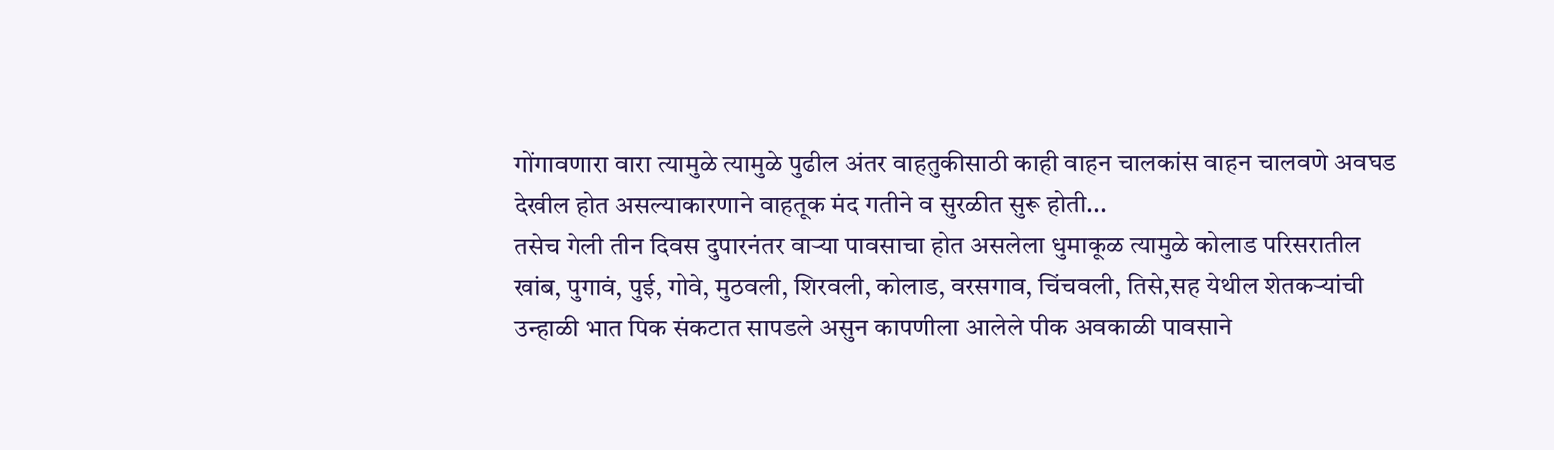गोंगावणारा वारा त्यामुळे त्यामुळे पुढील अंतर वाहतुकीसाठी काही वाहन चालकांस वाहन चालवणे अवघड देखील होत असल्याकारणाने वाहतूक मंद गतीने व सुरळीत सुरू होती...
तसेच गेली तीन दिवस दुपारनंतर वाऱ्या पावसाचा होत असलेला धुमाकूळ त्यामुळे कोलाड परिसरातील खांब, पुगावं, पुई, गोवे, मुठवली, शिरवली, कोलाड, वरसगाव, चिंचवली, तिसे,सह येथील शेतकऱ्यांची उन्हाळी भात पिक संकटात सापडले असुन कापणीला आलेले पीक अवकाळी पावसाने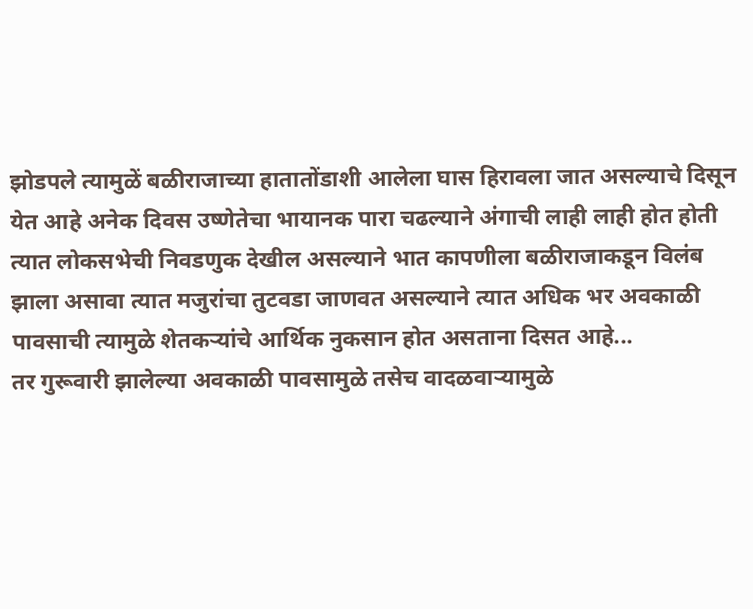झोडपले त्यामुळें बळीराजाच्या हातातोंडाशी आलेला घास हिरावला जात असल्याचे दिसून येत आहे अनेक दिवस उष्णेतेचा भायानक पारा चढल्याने अंगाची लाही लाही होत होती त्यात लोकसभेची निवडणुक देखील असल्याने भात कापणीला बळीराजाकडून विलंब झाला असावा त्यात मजुरांचा तुटवडा जाणवत असल्याने त्यात अधिक भर अवकाळी पावसाची त्यामुळे शेतकऱ्यांचे आर्थिक नुकसान होत असताना दिसत आहे...
तर गुरूवारी झालेल्या अवकाळी पावसामुळे तसेच वादळवाऱ्यामुळे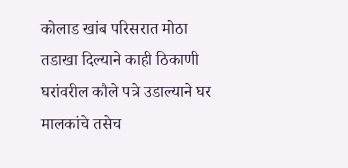कोलाड खांब परिसरात मोठा तडाखा दिल्याने काही ठिकाणी घरांवरील कौले पत्रे उडाल्याने घर मालकांचे तसेच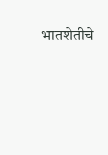भातशेतीचे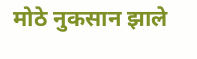मोठे नुकसान झाले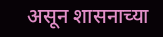असून शासनाच्या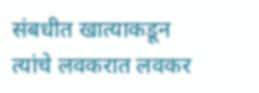संबधीत खात्याकडून त्यांचे लवकरात लवकर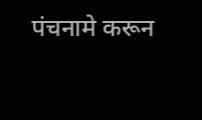पंचनामे करून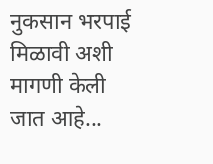नुकसान भरपाई मिळावी अशी मागणी केली जात आहे...